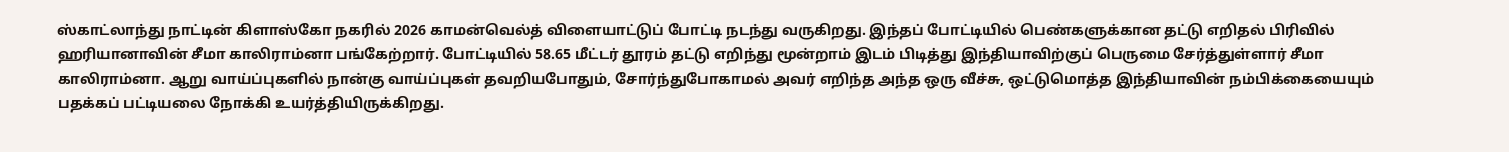ஸ்காட்லாந்து நாட்டின் கிளாஸ்கோ நகரில் 2026 காமன்வெல்த் விளையாட்டுப் போட்டி நடந்து வருகிறது. இந்தப் போட்டியில் பெண்களுக்கான தட்டு எறிதல் பிரிவில் ஹரியானாவின் சீமா காலிராம்னா பங்கேற்றார். போட்டியில் 58.65 மீட்டர் தூரம் தட்டு எறிந்து மூன்றாம் இடம் பிடித்து இந்தியாவிற்குப் பெருமை சேர்த்துள்ளார் சீமா காலிராம்னா. ஆறு வாய்ப்புகளில் நான்கு வாய்ப்புகள் தவறியபோதும், சோர்ந்துபோகாமல் அவர் எறிந்த அந்த ஒரு வீச்சு, ஒட்டுமொத்த இந்தியாவின் நம்பிக்கையையும் பதக்கப் பட்டியலை நோக்கி உயர்த்தியிருக்கிறது.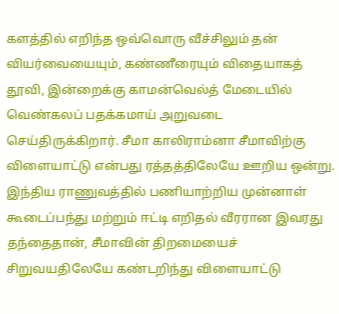களத்தில் எறிந்த ஒவ்வொரு வீச்சிலும் தன் வியர்வையையும், கண்ணீரையும் விதையாகத் தூவி, இன்றைக்கு காமன்வெல்த் மேடையில் வெண்கலப் பதக்கமாய் அறுவடை செய்திருக்கிறார். சீமா காலிராம்னா சீமாவிற்கு விளையாட்டு என்பது ரத்தத்திலேயே ஊறிய ஒன்று. இந்திய ராணுவத்தில் பணியாற்றிய முன்னாள் கூடைப்பந்து மற்றும் ஈட்டி எறிதல் வீரரான இவரது தந்தைதான், சீமாவின் திறமையைச் சிறுவயதிலேயே கண்டறிந்து விளையாட்டு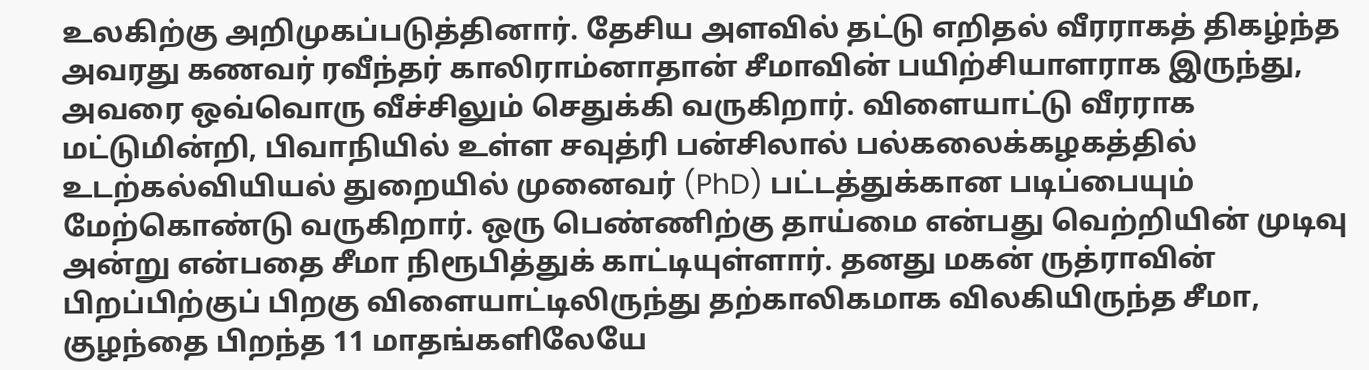உலகிற்கு அறிமுகப்படுத்தினார். தேசிய அளவில் தட்டு எறிதல் வீரராகத் திகழ்ந்த அவரது கணவர் ரவீந்தர் காலிராம்னாதான் சீமாவின் பயிற்சியாளராக இருந்து, அவரை ஒவ்வொரு வீச்சிலும் செதுக்கி வருகிறார். விளையாட்டு வீரராக மட்டுமின்றி, பிவாநியில் உள்ள சவுத்ரி பன்சிலால் பல்கலைக்கழகத்தில் உடற்கல்வியியல் துறையில் முனைவர் (PhD) பட்டத்துக்கான படிப்பையும் மேற்கொண்டு வருகிறார். ஒரு பெண்ணிற்கு தாய்மை என்பது வெற்றியின் முடிவு அன்று என்பதை சீமா நிரூபித்துக் காட்டியுள்ளார். தனது மகன் ருத்ராவின் பிறப்பிற்குப் பிறகு விளையாட்டிலிருந்து தற்காலிகமாக விலகியிருந்த சீமா, குழந்தை பிறந்த 11 மாதங்களிலேயே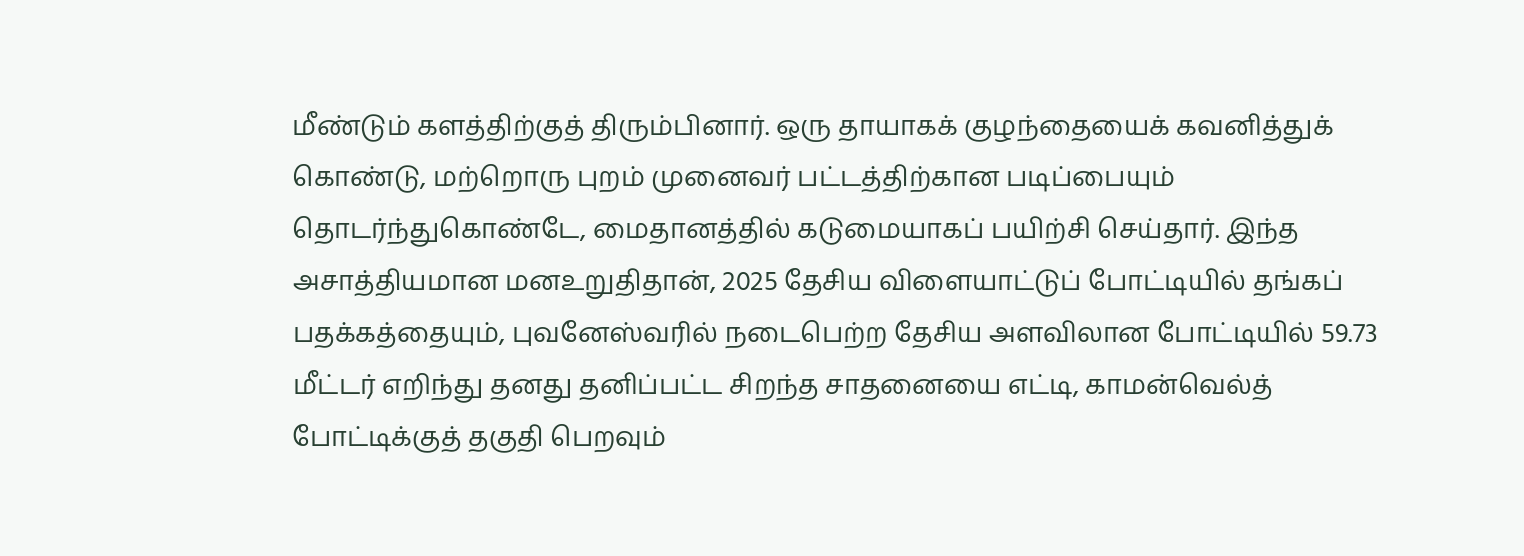மீண்டும் களத்திற்குத் திரும்பினார். ஒரு தாயாகக் குழந்தையைக் கவனித்துக் கொண்டு, மற்றொரு புறம் முனைவர் பட்டத்திற்கான படிப்பையும் தொடர்ந்துகொண்டே, மைதானத்தில் கடுமையாகப் பயிற்சி செய்தார். இந்த அசாத்தியமான மனஉறுதிதான், 2025 தேசிய விளையாட்டுப் போட்டியில் தங்கப் பதக்கத்தையும், புவனேஸ்வரில் நடைபெற்ற தேசிய அளவிலான போட்டியில் 59.73 மீட்டர் எறிந்து தனது தனிப்பட்ட சிறந்த சாதனையை எட்டி, காமன்வெல்த் போட்டிக்குத் தகுதி பெறவும்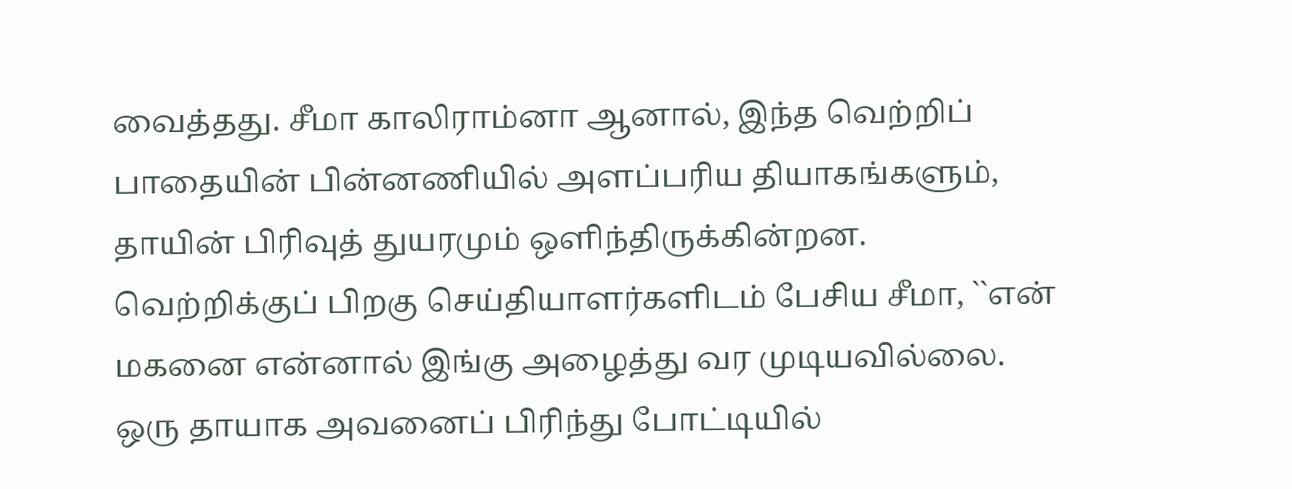வைத்தது. சீமா காலிராம்னா ஆனால், இந்த வெற்றிப் பாதையின் பின்னணியில் அளப்பரிய தியாகங்களும், தாயின் பிரிவுத் துயரமும் ஒளிந்திருக்கின்றன. வெற்றிக்குப் பிறகு செய்தியாளர்களிடம் பேசிய சீமா, ``என் மகனை என்னால் இங்கு அழைத்து வர முடியவில்லை. ஒரு தாயாக அவனைப் பிரிந்து போட்டியில்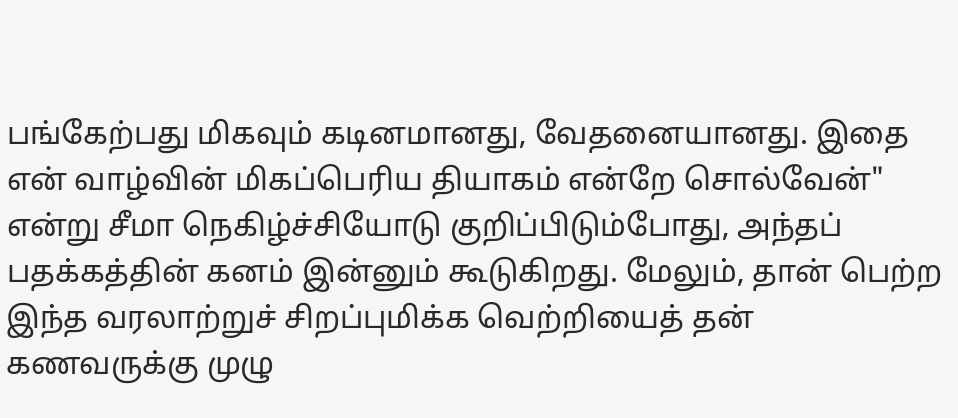பங்கேற்பது மிகவும் கடினமானது, வேதனையானது. இதை என் வாழ்வின் மிகப்பெரிய தியாகம் என்றே சொல்வேன்" என்று சீமா நெகிழ்ச்சியோடு குறிப்பிடும்போது, அந்தப் பதக்கத்தின் கனம் இன்னும் கூடுகிறது. மேலும், தான் பெற்ற இந்த வரலாற்றுச் சிறப்புமிக்க வெற்றியைத் தன் கணவருக்கு முழு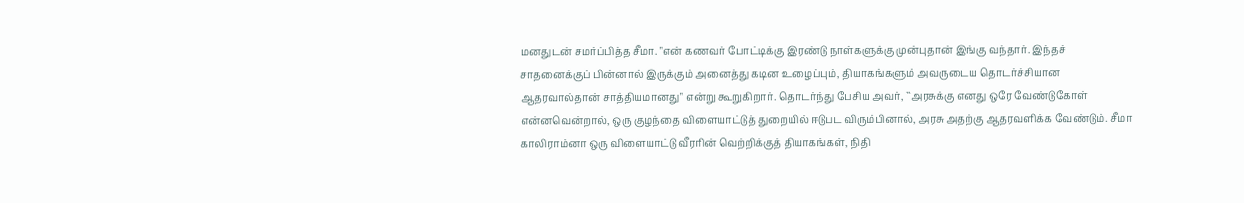மனதுடன் சமர்ப்பித்த சீமா. "என் கணவர் போட்டிக்கு இரண்டு நாள்களுக்கு முன்புதான் இங்கு வந்தார். இந்தச் சாதனைக்குப் பின்னால் இருக்கும் அனைத்து கடின உழைப்பும், தியாகங்களும் அவருடைய தொடர்ச்சியான ஆதரவால்தான் சாத்தியமானது" என்று கூறுகிறார். தொடர்ந்து பேசிய அவர், ``அரசுக்கு எனது ஒரே வேண்டுகோள் என்னவென்றால், ஒரு குழந்தை விளையாட்டுத் துறையில் ஈடுபட விரும்பினால், அரசு அதற்கு ஆதரவளிக்க வேண்டும். சீமா காலிராம்னா ஒரு விளையாட்டு வீரரின் வெற்றிக்குத் தியாகங்கள், நிதி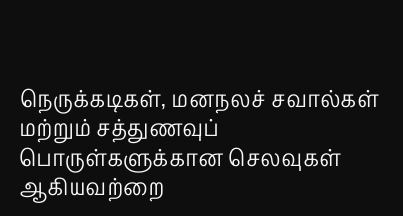நெருக்கடிகள், மனநலச் சவால்கள் மற்றும் சத்துணவுப் பொருள்களுக்கான செலவுகள் ஆகியவற்றை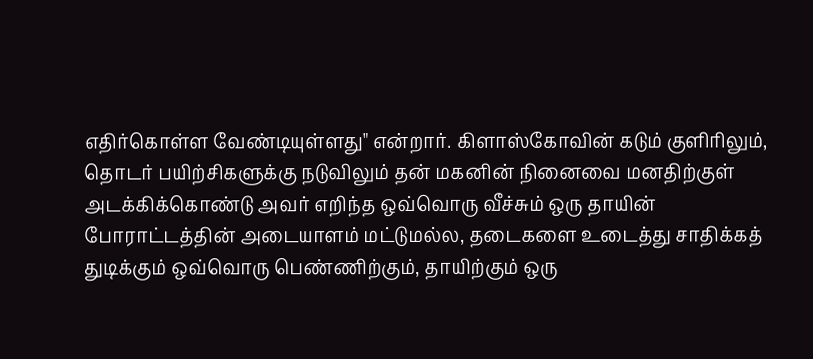எதிர்கொள்ள வேண்டியுள்ளது" என்றார். கிளாஸ்கோவின் கடும் குளிரிலும், தொடர் பயிற்சிகளுக்கு நடுவிலும் தன் மகனின் நினைவை மனதிற்குள் அடக்கிக்கொண்டு அவர் எறிந்த ஒவ்வொரு வீச்சும் ஒரு தாயின் போராட்டத்தின் அடையாளம் மட்டுமல்ல, தடைகளை உடைத்து சாதிக்கத் துடிக்கும் ஒவ்வொரு பெண்ணிற்கும், தாயிற்கும் ஒரு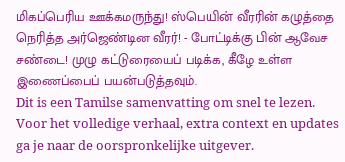மிகப்பெரிய ஊக்கமருந்து! ஸ்பெயின் வீரரின் கழுத்தை நெரித்த அர்ஜெண்டின வீரர்! - போட்டிக்கு பின் ஆவேச சண்டை! முழு கட்டுரையைப் படிக்க, கீழே உள்ள இணைப்பைப் பயன்படுத்தவும்.
Dit is een Tamilse samenvatting om snel te lezen. Voor het volledige verhaal, extra context en updates ga je naar de oorspronkelijke uitgever.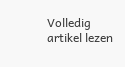Volledig artikel lezen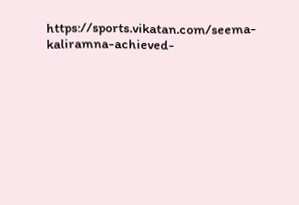https://sports.vikatan.com/seema-kaliramna-achieved-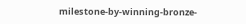milestone-by-winning-bronze-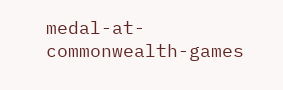medal-at-commonwealth-games